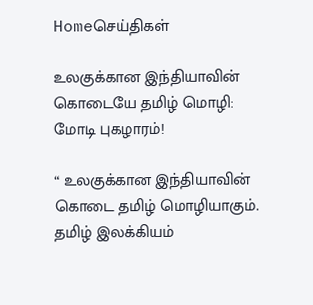Homeசெய்திகள்

உலகுக்கான இந்தியாவின் கொடையே தமிழ் மொழி: மோடி புகழாரம்!

“ உலகுக்கான இந்தியாவின் கொடை தமிழ் மொழியாகும். தமிழ் இலக்கியம்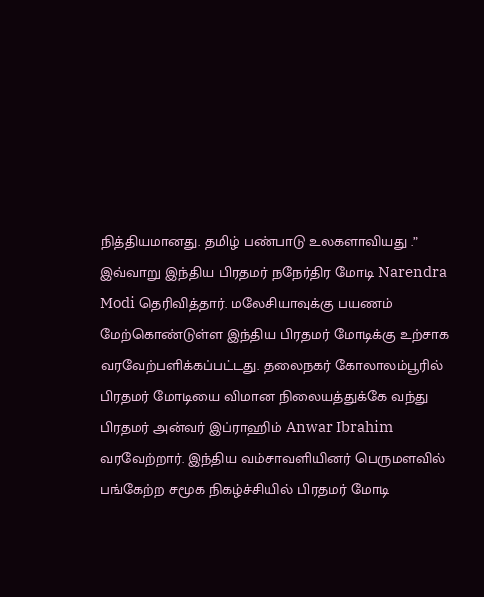நித்தியமானது. தமிழ் பண்பாடு உலகளாவியது .” இவ்வாறு இந்திய பிரதமர் நநேர்திர மோடி Narendra Modi தெரிவித்தார். மலேசியாவுக்கு பயணம் மேற்கொண்டுள்ள இந்திய பிரதமர் மோடிக்கு உற்சாக வரவேற்பளிக்கப்பட்டது. தலைநகர் கோலாலம்பூரில் பிரதமர் மோடியை விமான நிலையத்துக்கே வந்து பிரதமர் அன்வர் இப்ராஹிம் Anwar Ibrahim வரவேற்றார். இந்திய வம்சாவளியினர் பெருமளவில் பங்கேற்ற சமூக நிகழ்ச்சியில் பிரதமர் மோடி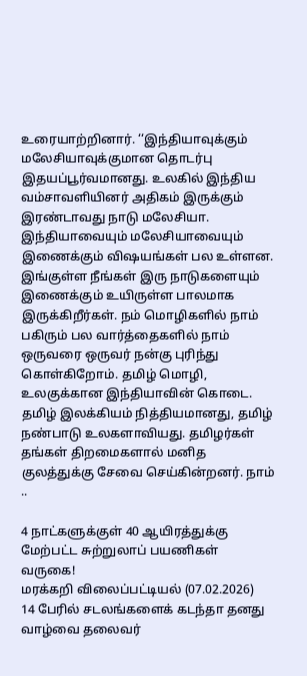உரையாற்றினார். ‘‘இந்தியாவுக்கும் மலேசியாவுக்குமான தொடர்பு இதயப்பூர்வமானது. உலகில் இந்திய வம்சாவளியினர் அதிகம் இருக்கும் இரண்டாவது நாடு மலேசியா. இந்தியாவையும் மலேசியாவையும் இணைக்கும் விஷயங்கள் பல உள்ளன. இங்குள்ள நீங்கள் இரு நாடுகளையும் இணைக்கும் உயிருள்ள பாலமாக இருக்கிறீர்கள். நம் மொழிகளில் நாம் பகிரும் பல வார்த்தைகளில் நாம் ஒருவரை ஒருவர் நன்கு புரிந்து கொள்கிறோம். தமிழ் மொழி, உலகுக்கான இந்தியாவின் கொடை. தமிழ் இலக்கியம் நித்தியமானது, தமிழ் நண்பாடு உலகளாவியது. தமிழர்கள் தங்கள் திறமைகளால் மனித குலத்துக்கு சேவை செய்கின்றனர். நாம் ..

4 நாட்களுக்குள் 40 ஆயிரத்துக்கு மேற்பட்ட சுற்றுலாப் பயணிகள் வருகை!
மரக்கறி விலைப்பட்டியல் (07.02.2026)
14 பேரில் சடலங்களைக் கடந்தா தனது வாழ்வை தலைவர்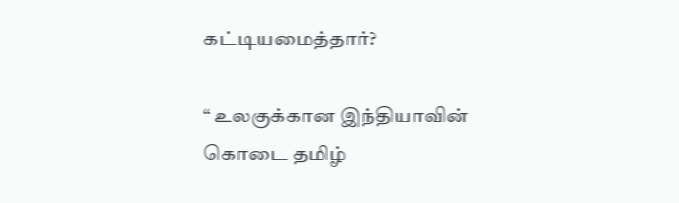கட்டியமைத்தார்?

“ உலகுக்கான இந்தியாவின் கொடை தமிழ்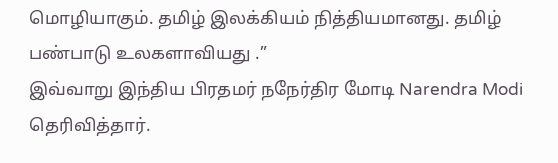மொழியாகும். தமிழ் இலக்கியம் நித்தியமானது. தமிழ் பண்பாடு உலகளாவியது .”
இவ்வாறு இந்திய பிரதமர் நநேர்திர மோடி Narendra Modi தெரிவித்தார்.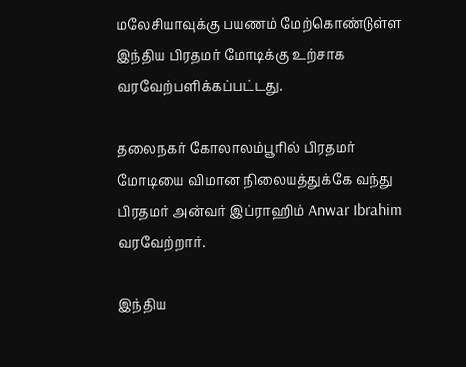மலேசியாவுக்கு பயணம் மேற்கொண்டுள்ள இந்திய பிரதமர் மோடிக்கு உற்சாக வரவேற்பளிக்கப்பட்டது.

தலைநகர் கோலாலம்பூரில் பிரதமர் மோடியை விமான நிலையத்துக்கே வந்து பிரதமர் அன்வர் இப்ராஹிம் Anwar Ibrahim வரவேற்றார்.

இந்திய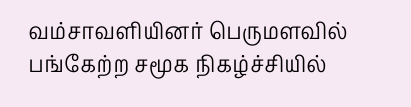வம்சாவளியினர் பெருமளவில் பங்கேற்ற சமூக நிகழ்ச்சியில்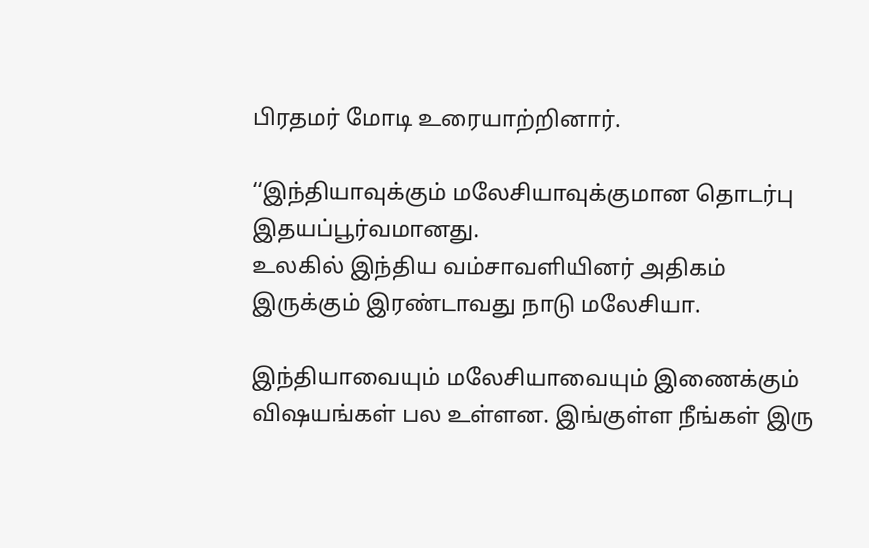பிரதமர் மோடி உரையாற்றினார்.

‘‘இந்தியாவுக்கும் மலேசியாவுக்குமான தொடர்பு இதயப்பூர்வமானது.
உலகில் இந்திய வம்சாவளியினர் அதிகம் இருக்கும் இரண்டாவது நாடு மலேசியா.

இந்தியாவையும் மலேசியாவையும் இணைக்கும் விஷயங்கள் பல உள்ளன. இங்குள்ள நீங்கள் இரு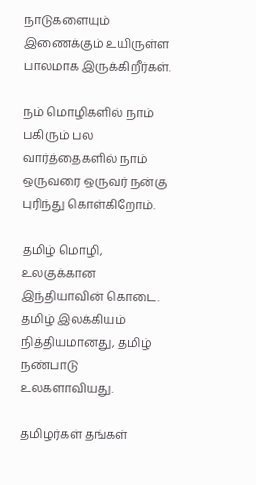நாடுகளையும் இணைக்கும் உயிருள்ள பாலமாக இருக்கிறீர்கள்.

நம் மொழிகளில் நாம் பகிரும் பல வார்த்தைகளில் நாம் ஒருவரை ஒருவர் நன்கு புரிந்து கொள்கிறோம்.

தமிழ் மொழி, உலகுக்கான இந்தியாவின் கொடை. தமிழ் இலக்கியம் நித்தியமானது, தமிழ் நண்பாடு உலகளாவியது.

தமிழர்கள் தங்கள்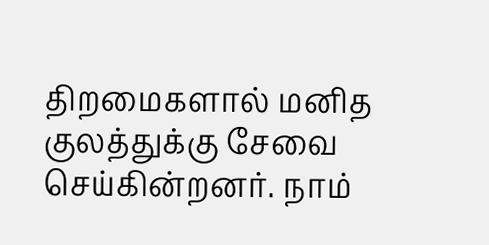திறமைகளால் மனித குலத்துக்கு சேவை செய்கின்றனர். நாம்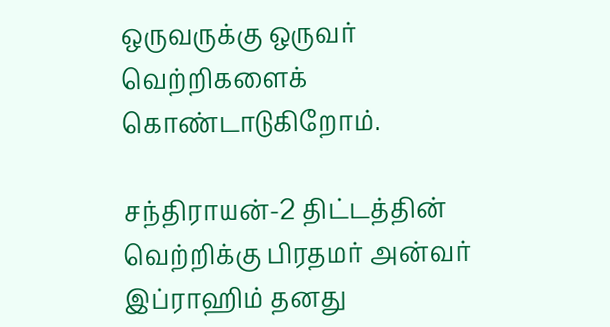ஒருவருக்கு ஒருவர் வெற்றிகளைக் கொண்டாடுகிறோம்.

சந்திராயன்-2 திட்டத்தின் வெற்றிக்கு பிரதமர் அன்வர் இப்ராஹிம் தனது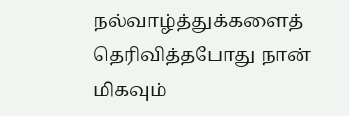நல்வாழ்த்துக்களைத் தெரிவித்தபோது நான் மிகவும்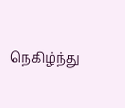நெகிழ்ந்து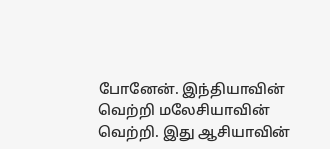போனேன். இந்தியாவின் வெற்றி மலேசியாவின் வெற்றி. இது ஆசியாவின்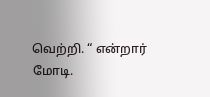வெற்றி. “ என்றார் மோடி.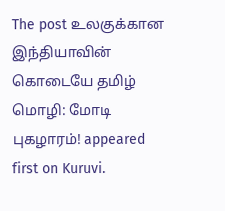The post உலகுக்கான இந்தியாவின் கொடையே தமிழ் மொழி: மோடி புகழாரம்! appeared first on Kuruvi.